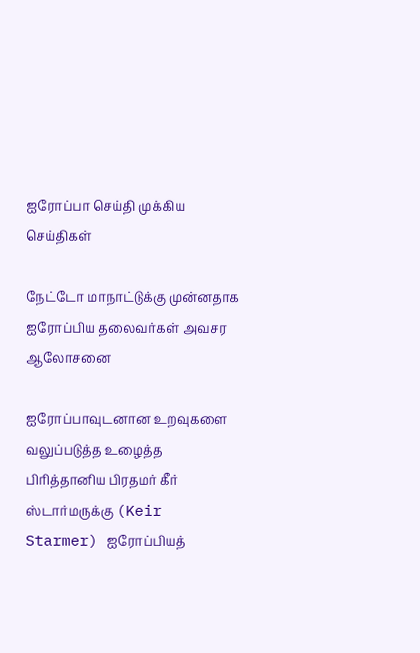ஐரோப்பா செய்தி முக்கிய செய்திகள்

நேட்டோ மாநாட்டுக்கு முன்னதாக ஐரோப்பிய தலைவர்கள் அவசர ஆலோசனை

ஐரோப்பாவுடனான உறவுகளை வலுப்படுத்த உழைத்த பிரித்தானிய பிரதமர் கீர் ஸ்டார்மருக்கு (Keir Starmer) ஐரோப்பியத்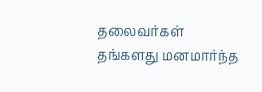தலைவர்கள் தங்களது மனமார்ந்த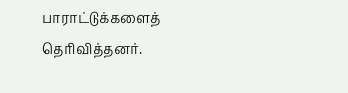பாராட்டுக்களைத் தெரிவித்தனர்.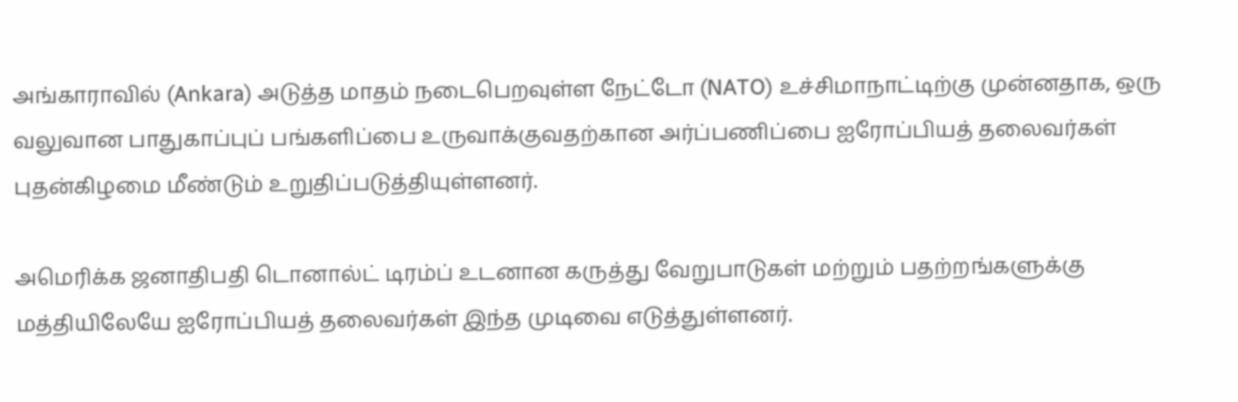அங்காராவில் (Ankara) அடுத்த மாதம் நடைபெறவுள்ள நேட்டோ (NATO) உச்சிமாநாட்டிற்கு முன்னதாக, ஒரு வலுவான பாதுகாப்புப் பங்களிப்பை உருவாக்குவதற்கான அர்ப்பணிப்பை ஐரோப்பியத் தலைவர்கள் புதன்கிழமை மீண்டும் உறுதிப்படுத்தியுள்ளனர்.

அமெரிக்க ஜனாதிபதி டொனால்ட் டிரம்ப் உடனான கருத்து வேறுபாடுகள் மற்றும் பதற்றங்களுக்கு மத்தியிலேயே ஐரோப்பியத் தலைவர்கள் இந்த முடிவை எடுத்துள்ளனர்.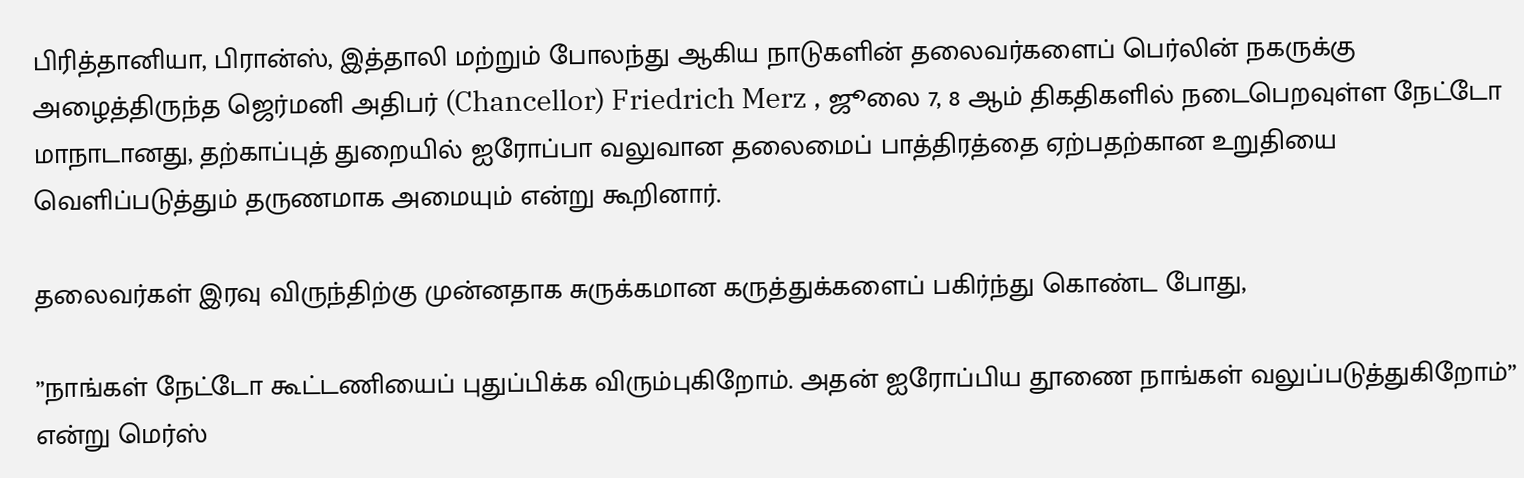பிரித்தானியா, பிரான்ஸ், இத்தாலி மற்றும் போலந்து ஆகிய நாடுகளின் தலைவர்களைப் பெர்லின் நகருக்கு அழைத்திருந்த ஜெர்மனி அதிபர் (Chancellor) Friedrich Merz , ஜூலை 7, 8 ஆம் திகதிகளில் நடைபெறவுள்ள நேட்டோ மாநாடானது, தற்காப்புத் துறையில் ஐரோப்பா வலுவான தலைமைப் பாத்திரத்தை ஏற்பதற்கான உறுதியை வெளிப்படுத்தும் தருணமாக அமையும் என்று கூறினார்.

தலைவர்கள் இரவு விருந்திற்கு முன்னதாக சுருக்கமான கருத்துக்களைப் பகிர்ந்து கொண்ட போது,

”நாங்கள் நேட்டோ கூட்டணியைப் புதுப்பிக்க விரும்புகிறோம். அதன் ஐரோப்பிய தூணை நாங்கள் வலுப்படுத்துகிறோம்” என்று மெர்ஸ்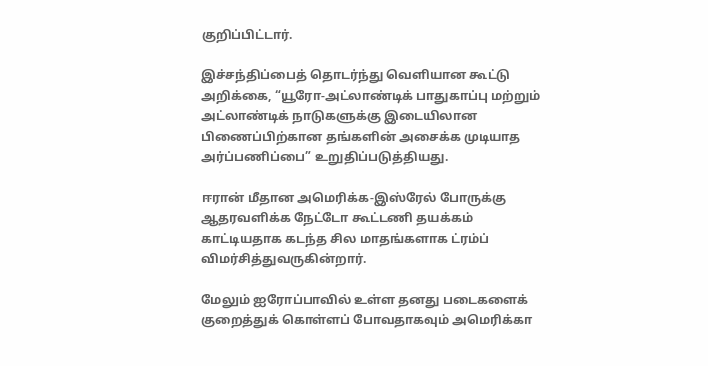குறிப்பிட்டார்.

இச்சந்திப்பைத் தொடர்ந்து வெளியான கூட்டு அறிக்கை, “யூரோ-அட்லாண்டிக் பாதுகாப்பு மற்றும் அட்லாண்டிக் நாடுகளுக்கு இடையிலான பிணைப்பிற்கான தங்களின் அசைக்க முடியாத அர்ப்பணிப்பை” உறுதிப்படுத்தியது.

ஈரான் மீதான அமெரிக்க-இஸ்ரேல் போருக்கு ஆதரவளிக்க நேட்டோ கூட்டணி தயக்கம் காட்டியதாக கடந்த சில மாதங்களாக ட்ரம்ப் விமர்சித்துவருகின்றார்.

மேலும் ஐரோப்பாவில் உள்ள தனது படைகளைக் குறைத்துக் கொள்ளப் போவதாகவும் அமெரிக்கா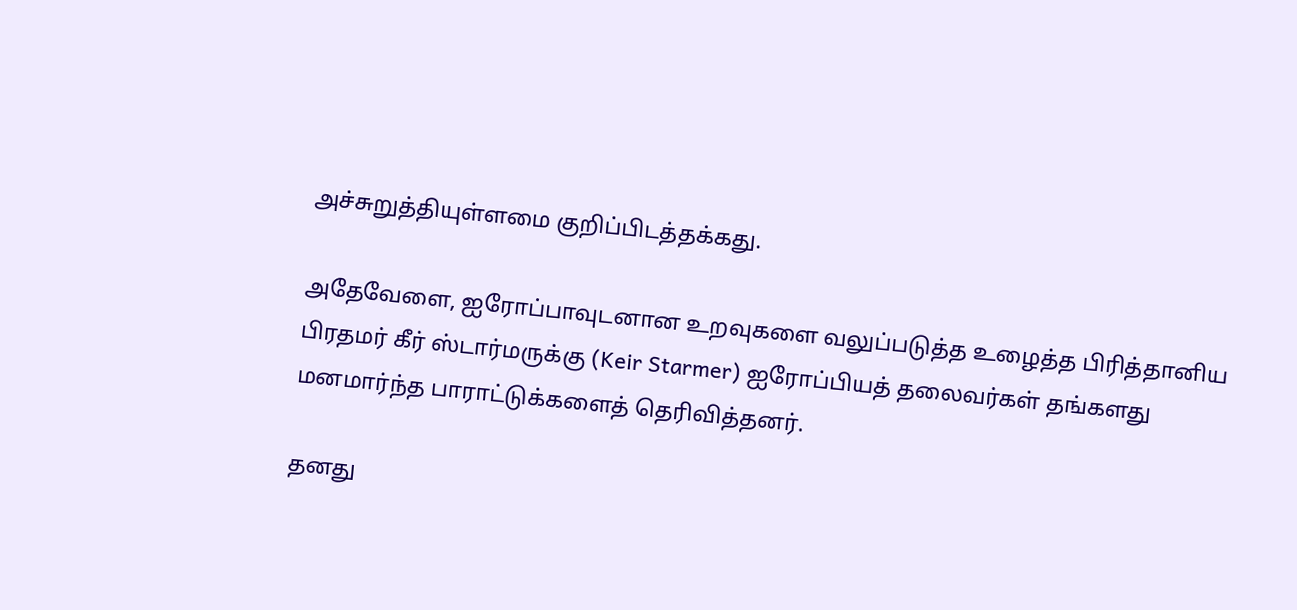அச்சுறுத்தியுள்ளமை குறிப்பிடத்தக்கது.

அதேவேளை, ஐரோப்பாவுடனான உறவுகளை வலுப்படுத்த உழைத்த பிரித்தானிய பிரதமர் கீர் ஸ்டார்மருக்கு (Keir Starmer) ஐரோப்பியத் தலைவர்கள் தங்களது மனமார்ந்த பாராட்டுக்களைத் தெரிவித்தனர்.

தனது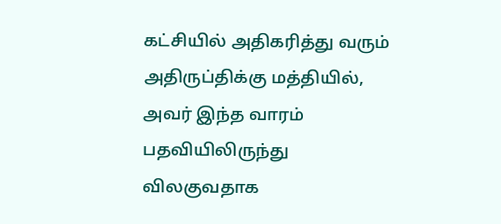கட்சியில் அதிகரித்து வரும் அதிருப்திக்கு மத்தியில், அவர் இந்த வாரம் பதவியிலிருந்து விலகுவதாக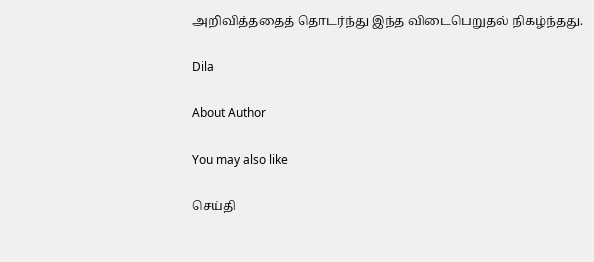அறிவித்ததைத் தொடர்ந்து இந்த விடைபெறுதல் நிகழ்ந்தது.

Dila

About Author

You may also like

செய்தி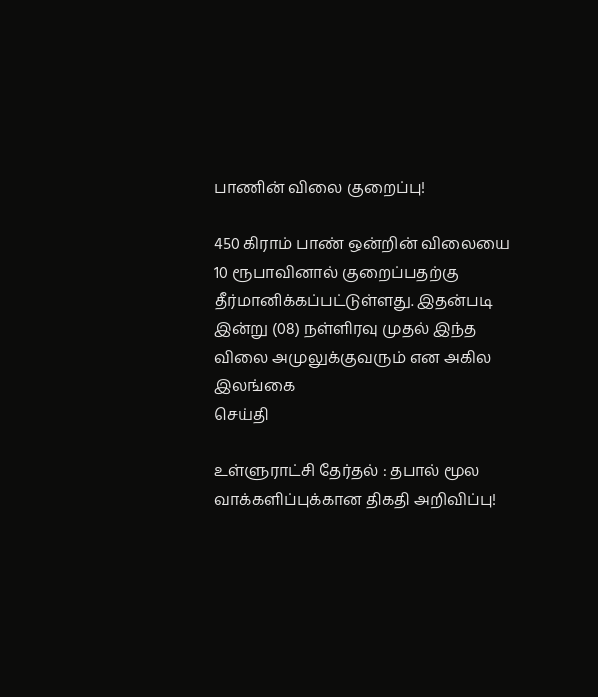பாணின் விலை குறைப்பு!

450 கிராம் பாண் ஒன்றின் விலையை 10 ரூபாவினால் குறைப்பதற்கு தீர்மானிக்கப்பட்டுள்ளது. இதன்படி   இன்று (08) நள்ளிரவு முதல் இந்த விலை அமுலுக்குவரும் என அகில இலங்கை
செய்தி

உள்ளுராட்சி தேர்தல் : தபால் மூல வாக்களிப்புக்கான திகதி அறிவிப்பு!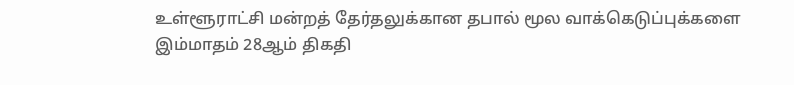உள்ளூராட்சி மன்றத் தேர்தலுக்கான தபால் மூல வாக்கெடுப்புக்களை இம்மாதம் 28ஆம் திகதி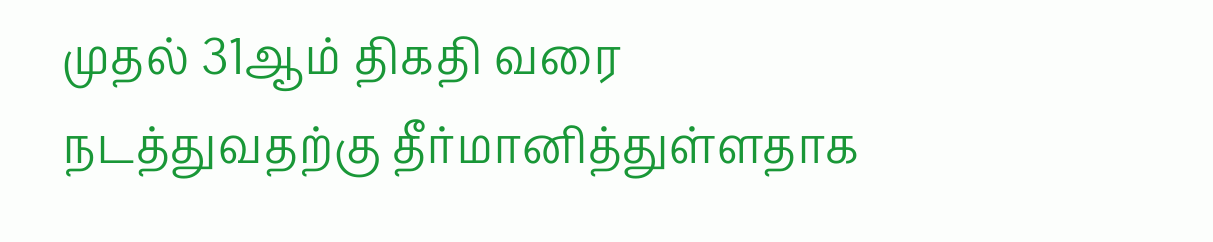முதல் 31ஆம் திகதி வரை நடத்துவதற்கு தீர்மானித்துள்ளதாக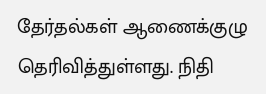தேர்தல்கள் ஆணைக்குழு தெரிவித்துள்ளது. நிதி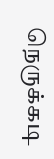நெருக்கடி